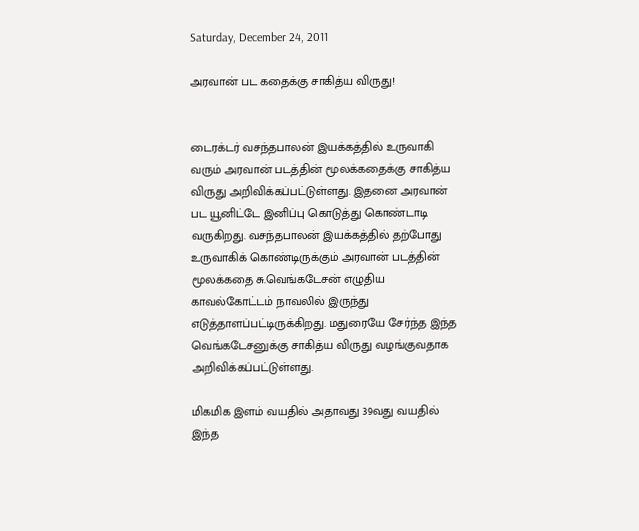Saturday, December 24, 2011

அரவான் பட கதைக்கு சாகித்ய விருது!


டைரக்டர் வசந்தபாலன் இயக்கத்தில் உருவாகி வரும் அரவான் படத்தின் மூலக்கதைக்கு சாகித்ய விருது அறிவிக்கப்பட்டுள்ளது. இதனை அரவான் பட யூனிட்டே இனிப்பு கொடுத்து கொண்டாடி வருகிறது. வசந்தபாலன் இயக்கத்தில் தற்போது உருவாகிக் கொண்டிருக்கும் அரவான் படத்தின் மூலக்கதை சு.வெங்கடேசன் எழுதிய காவல்கோட்டம் நாவலில் இருந்து எடுத்தாளப்பட்டிருக்கிறது. மதுரையே சேர்ந்த இந்த வெங்கடேசனுக்கு சாகித்ய விருது வழங்குவதாக அறிவிக்கப்பட்டுள்ளது.

மிகமிக இளம் வயதில் அதாவது 39வது வயதில் இந்த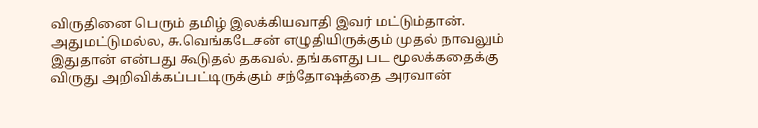விருதினை பெரும் தமிழ் இலக்கியவாதி இவர் மட்டும்தான். அதுமட்டுமல்ல, சு.வெங்கடேசன் எழுதியிருக்கும் முதல் நாவலும் இதுதான் என்பது கூடுதல் தகவல். தங்களது பட மூலக்கதைக்கு விருது அறிவிக்கப்பட்டிருக்கும் சந்தோஷத்தை அரவான்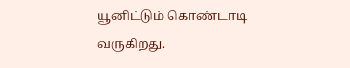யூனிட்டும் கொண்டாடி வருகிறது.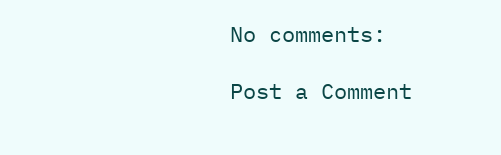No comments:

Post a Comment